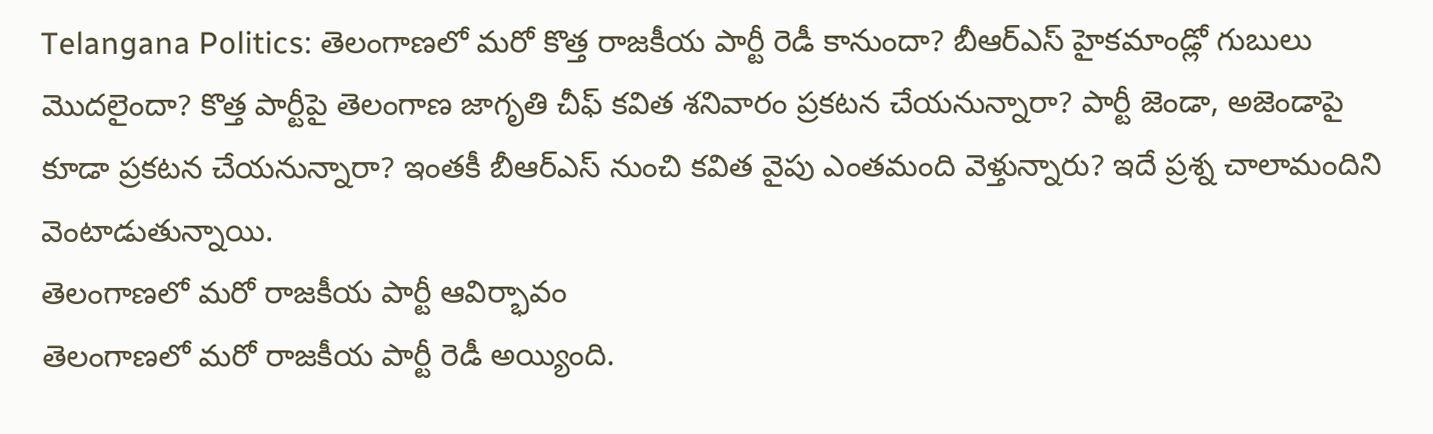Telangana Politics: తెలంగాణలో మరో కొత్త రాజకీయ పార్టీ రెడీ కానుందా? బీఆర్ఎస్ హైకమాండ్లో గుబులు మొదలైందా? కొత్త పార్టీపై తెలంగాణ జాగృతి చీఫ్ కవిత శనివారం ప్రకటన చేయనున్నారా? పార్టీ జెండా, అజెండాపై కూడా ప్రకటన చేయనున్నారా? ఇంతకీ బీఆర్ఎస్ నుంచి కవిత వైపు ఎంతమంది వెళ్తున్నారు? ఇదే ప్రశ్న చాలామందిని వెంటాడుతున్నాయి.
తెలంగాణలో మరో రాజకీయ పార్టీ ఆవిర్భావం
తెలంగాణలో మరో రాజకీయ పార్టీ రెడీ అయ్యింది.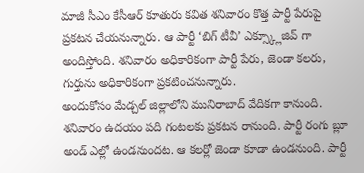మాజీ సీఎం కేసీఆర్ కూతురు కవిత శనివారం కొత్త పార్టీ పేరుపై ప్రకటన చేయనున్నారు. ఆ పార్టీ ‘బిగ్ టీవీ’ ఎక్స్క్లూజివ్ గా అందిస్తోంది. శనివారం అధికారికంగా పార్టీ పేరు, జెండా కలరు, గుర్తును అధికారికంగా ప్రకటించనున్నారు.
అందుకోసం మేడ్చల్ జిల్లాలోని మునిరాబాద్ వేదికగా కానుంది. శనివారం ఉదయం పది గంటలకు ప్రకటన రానుంది. పార్టీ రంగు బ్లూ అండ్ ఎల్లో ఉండనుందట. ఆ కలర్లో జెండా కూడా ఉండనుంది. పార్టీ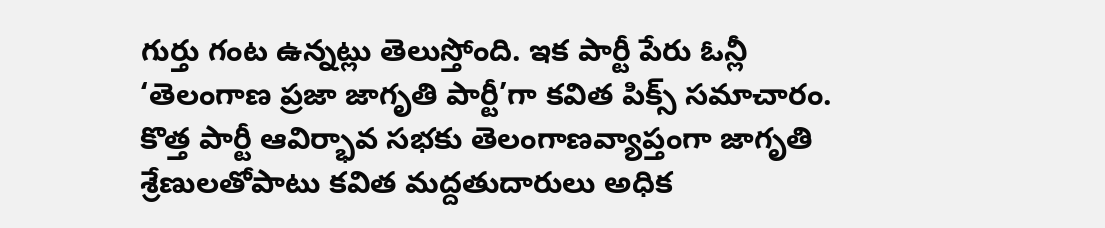గుర్తు గంట ఉన్నట్లు తెలుస్తోంది. ఇక పార్టీ పేరు ఓన్లీ ‘తెలంగాణ ప్రజా జాగృతి పార్టీ’గా కవిత పిక్స్ సమాచారం.
కొత్త పార్టీ ఆవిర్భావ సభకు తెలంగాణవ్యాప్తంగా జాగృతి శ్రేణులతోపాటు కవిత మద్దతుదారులు అధిక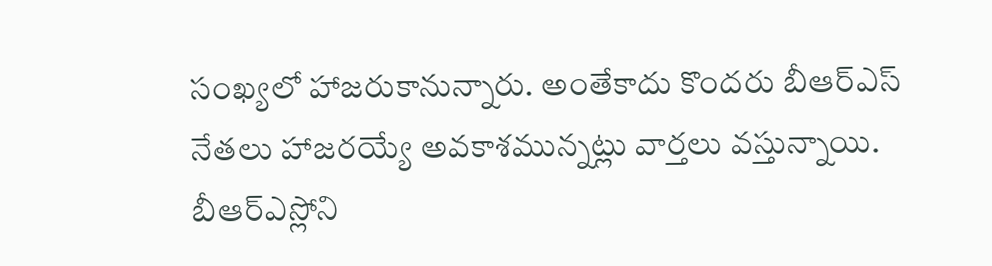సంఖ్యలో హాజరుకానున్నారు. అంతేకాదు కొందరు బీఆర్ఎస్ నేతలు హాజరయ్యే అవకాశమున్నట్లు వార్తలు వస్తున్నాయి. బీఆర్ఎస్లోని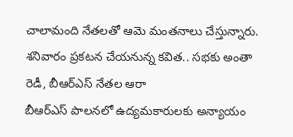చాలామంది నేతలతో ఆమె మంతనాలు చేస్తున్నారు.
శనివారం ప్రకటన చేయనున్న కవిత.. సభకు అంతా రెడీ, బీఆర్ఎస్ నేతల ఆరా
బీఆర్ఎస్ పాలనలో ఉద్యమకారులకు అన్యాయం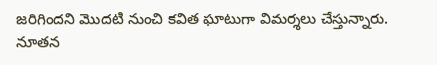జరిగిందని మొదటి నుంచి కవిత ఘాటుగా విమర్శలు చేస్తున్నారు. నూతన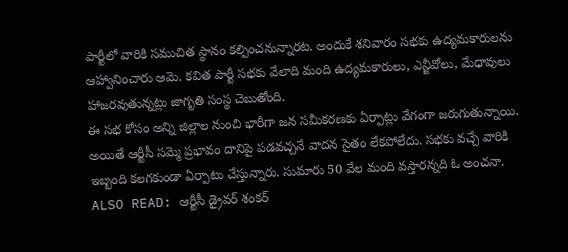పార్టీలో వారికి సముచిత స్థానం కల్పించనున్నారట. అందుకే శనివారం సభకు ఉద్యమకారులను ఆహ్వానించారు ఆమె. కవిత పార్టీ సభకు వేలాది మంది ఉద్యమకారులు, ఎన్జీవోలు, మేధావులు హాజరవుతున్నట్లు జాగృతి సంస్థ చెబుతోంది.
ఈ సభ కోసం అన్ని జిల్లాల నుంచి భారీగా జన సమీకరణకు ఏర్పాట్లు వేగంగా జరుగుతున్నాయి. అయితే ఆర్టీసీ సమ్మె ప్రభావం దానిపై పడవచ్చనే వాదన సైతం లేకపోలేదు. సభకు వచ్చే వారికి ఇబ్బంది కలగకుండా ఏర్పాటు చేస్తున్నారు. సుమారు 50 వేల మంది వస్తారన్నది ఓ అంచనా.
ALSO READ: ఆర్టీసీ డ్రైవర్ శంకర్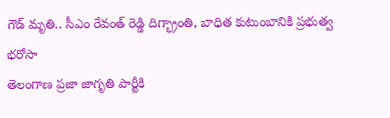గౌడ్ మృతి.. సీఎం రేవంత్ రెడ్డి దిగ్భ్రాంతి, బాధిత కుటుంబానికి ప్రభుత్వ భరోసా
తెలంగాణ ప్రజా జాగృతి పార్టీకి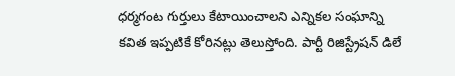ధర్మగంట గుర్తులు కేటాయించాలని ఎన్నికల సంఘాన్ని కవిత ఇప్పటికే కోరినట్లు తెలుస్తోంది. పార్టీ రిజిస్ట్రేషన్ డిలే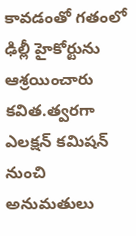కావడంతో గతంలో ఢిల్లీ హైకోర్టును ఆశ్రయించారు కవిత.త్వరగా ఎలక్షన్ కమిషన్ నుంచి అనుమతులు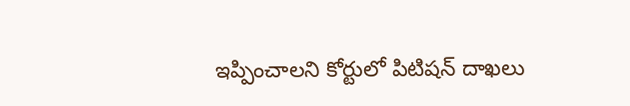ఇప్పించాలని కోర్టులో పిటిషన్ దాఖలు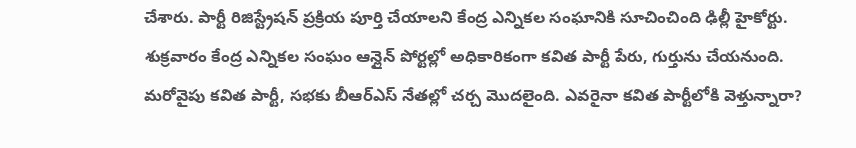చేశారు. పార్టీ రిజిస్ట్రేషన్ ప్రక్రియ పూర్తి చేయాలని కేంద్ర ఎన్నికల సంఘానికి సూచించింది ఢిల్లీ హైకోర్టు.
శుక్రవారం కేంద్ర ఎన్నికల సంఘం ఆన్లైన్ పోర్టల్లో అధికారికంగా కవిత పార్టీ పేరు, గుర్తును చేయనుంది. మరోవైపు కవిత పార్టీ, సభకు బీఆర్ఎస్ నేతల్లో చర్చ మొదలైంది. ఎవరైనా కవిత పార్టీలోకి వెళ్తున్నారా?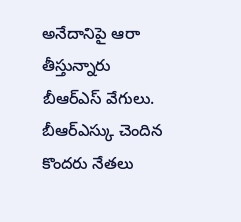అనేదానిపై ఆరా తీస్తున్నారు బీఆర్ఎస్ వేగులు. బీఆర్ఎస్కు చెందిన కొందరు నేతలు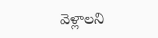వెళ్లాలని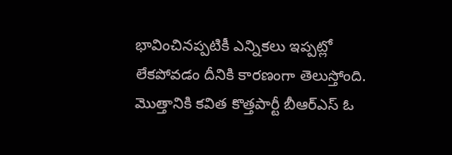భావించినప్పటికీ ఎన్నికలు ఇప్పట్లో లేకపోవడం దీనికి కారణంగా తెలుస్తోంది. మొత్తానికి కవిత కొత్తపార్టీ బీఆర్ఎస్ ఓ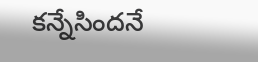కన్నేసిందనే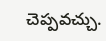చెప్పవచ్చు.